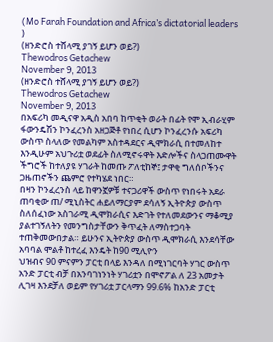(Mo Farah Foundation and Africa’s dictatorial leaders )
(ዘንድሮስ ተሸላሚ ያገኝ ይሆን ወይ?)
Thewodros Getachew
November 9, 2013
(ዘንድሮስ ተሸላሚ ያገኝ ይሆን ወይ?)
Thewodros Getachew
November 9, 2013
በአፍሪካ መዲናዋ አዲስ አበባ ከጥቂት ወራት በፊት የሞ ኢብራሂም ፋውንዴሽን ኮንፈረንስ አዘጋጅቶ የነበረ ሲሆን ኮንፈረንሱ አፍሪካ ውስጥ ስላለው የመልካም አስተዳደርና ዲሞክራሲ በተመለከተ እንዲሁም አህጉሪቷ ወደፊት ስለሚኖሩዋት እድሎችና ስላጋጠሙዋት ችግሮች ከተለያዩ ሃገራት ከመጡ ፖለቲከኞ፤ ታዋቂ ግለሰቦችንና ጋዜጠኖችን ጨምሮ የተካሄደ ነበር።
በዛን ኮንፈረንስ ላይ ከዋንኟዎቹ ተናጋሪዋች ውስጥ የነበሩት አደራ ጠባቂው ጠ/ ሚኒስትር ሐይለማርያም ደሳለኝ ኢትዮጵያ ውስጥ ስለሰፈነው አስገራሚ ዲሞክራሲና እድገት የተለመደውንና ማቆሚያ ያልተገኝለትን የመንግስታቸውን ቅጥፈት ለማስተጋባት ተጠቅመውበታል። ይሁንና ኢትዮጵያ ውስጥ ዲሞክራሲ እንደሳቸው አባባል ሞልቶ ከተረፈ እንዴት ከ90 ሚሊዮን
ህዝብና 90 ምናምን ፓርቲ በላይ እንዳለ በሚነገርባት ሃገር ውስጥ አንድ ፓርቲ ብቻ በአንባገነንነት ሃገሪቷን በሞኖፖል ለ 23 አመታት ሊገዛ እንደቻለ ወይም የሃገሪቷ ፓርላማን 99.6% ከአንድ ፓርቲ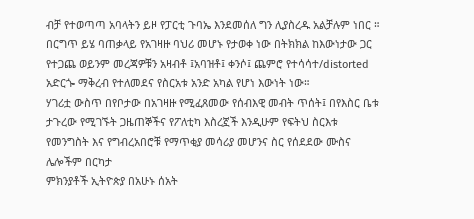ብቻ የተወጣጣ አባላትን ይዞ የፓርቲ ጉባኤ እንደመሰለ ግን ሊያስረዱ አልቻሉም ነበር ።
በርግጥ ይሄ ባጠቃላይ የአገዛዙ ባህሪ መሆኑ የታወቀ ነው በትክክል ከእውነታው ጋር የተጋጨ ወይንም መረጃዎቹን አዛብቶ ፤አባዝቶ፤ ቀንሶ፤ ጨምሮ የተሳሳተ/distorted አድርጐ ማቅረብ የተለመደና የስርአቱ አንድ አካል የሆነ እውነት ነው።
ሃገሪቷ ውስጥ በየቦታው በአገዛዙ የሚፈጸመው የሰብእዊ መብት ጥሰት፤ በየእስር ቤቱ ታጉረው የሚገኙት ጋዜጠኞችና የፖለቲካ እስረኟች እንዲሁም የፍትህ ስርእቱ የመንግስት እና የግብረአበሮቹ የማጥቂያ መሳሪያ መሆንና ስር የሰደደው ሙስና ሌሎችም በርካታ
ምክንያቶች ኢትዮጵያ በአሁኑ ሰአት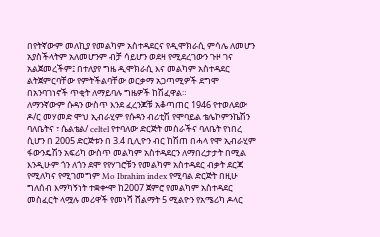በየትኛውም መለኪያ የመልካም አስተዳደርና የዲሞክራሲ ምሳሌ ለመሆን አያስችላትም አለመሆንም ብቻ ሳይሆን ወደዛ የሚደረገውን ጉዞ ገና አልጀመረችም፤ በተለያየ ግዜ ዲሞክራሲ እና መልካም አስተዳደር ልትጀምርባቸው የምትችልባቸው ወርቃማ አጋጣሚዎች ደግሞ በአንባገነኖች ጥቂት ለማይባሉ ግዜዎች ከሽፈዋል።
ለማንኛውም ሱዳን ውስጥ እንደ ፈረንጆቹ አቆጣጠር 1946 የተወለደው ዶ/ር መሃመድ ሞህ ኢብራሂም የሱዳን ብሪቲሽ የሞባይል ቴሌኮምንኬሽን ባለቤትና ፣ ሴልቴል/ celtel የተባለው ድርጅት መስራችና ባለቤት የነበረ ሲሆን በ 2005 ድርጅቱን በ 3.4 ቢሊዮን ብር ከሽጠ በሓላ የሞ ኢብራሂም ፋውንዴሽን አፍሪካ ውስጥ መልካም አስተዳደርን ለማበረታታት በሚል እንዲሁም ጎን ለጎን ደሞ የየሃገሮቹን የመልካም አስተዳደር ብቃት ደርጃ የሚለካና የሚገመግም Mo Ibrahim index የሚባል ድርጅት በዚሁ ግለሰብ እማካኝነት ተቋቍሞ ከ2007 ጀምሮ የመልካም አስተዳደር መስፈርት ላሟሉ መሪዋች የመነሻ ሸልማት 5 ሚልዮን የአሜሪካ ዶላር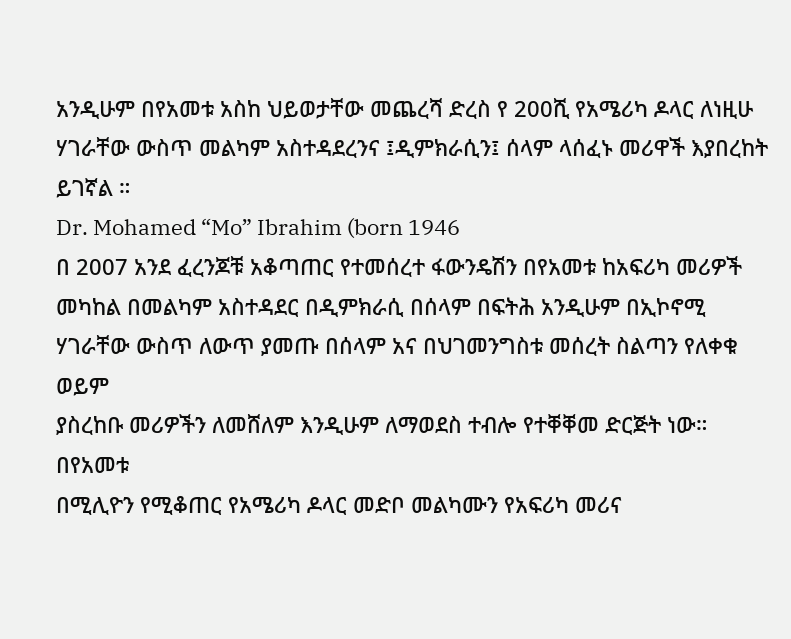አንዲሁም በየአመቱ አስከ ህይወታቸው መጨረሻ ድረስ የ 200ሺ የአሜሪካ ዶላር ለነዚሁ ሃገራቸው ውስጥ መልካም አስተዳደረንና ፤ዲምክራሲን፤ ሰላም ላሰፈኑ መሪዋች እያበረከት ይገኛል ።
Dr. Mohamed “Mo” Ibrahim (born 1946
በ 2007 አንደ ፈረንጆቹ አቆጣጠር የተመሰረተ ፋውንዴሽን በየአመቱ ከአፍሪካ መሪዎች መካከል በመልካም አስተዳደር በዲምክራሲ በሰላም በፍትሕ አንዲሁም በኢኮኖሚ ሃገራቸው ውስጥ ለውጥ ያመጡ በሰላም አና በህገመንግስቱ መሰረት ስልጣን የለቀቁ ወይም
ያስረከቡ መሪዎችን ለመሸለም እንዲሁም ለማወደስ ተብሎ የተቐቐመ ድርጅት ነው።
በየአመቱ
በሚሊዮን የሚቆጠር የአሜሪካ ዶላር መድቦ መልካሙን የአፍሪካ መሪና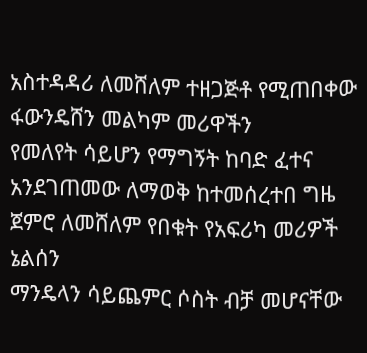አስተዳዳሪ ለመሸለም ተዘጋጅቶ የሚጠበቀው ፋውንዴሸን መልካም መሪዋችን
የመለየት ሳይሆን የማግኝት ከባድ ፈተና አንደገጠመው ለማወቅ ከተመሰረተበ ግዜ ጀምሮ ለመሸለም የበቁት የአፍሪካ መሪዎች ኔልሰን
ማንዴላን ሳይጨምር ሶስት ብቻ መሆናቸው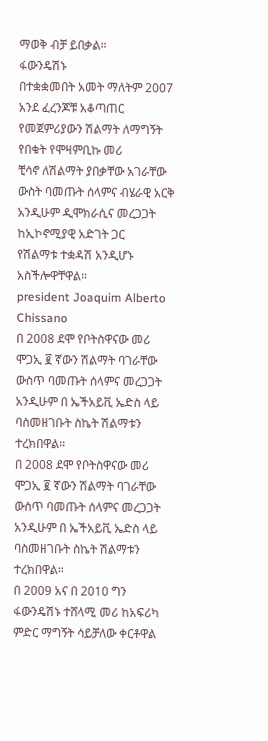ማወቅ ብቻ ይበቃል።
ፋውንዴሽኑ
በተቋቋመበት አመት ማለትም 2007 አንደ ፈረንጆቹ አቆጣጠር የመጀምሪያውን ሽልማት ለማግኝት የበቁት የሞዛምቢኩ መሪ
ቺሳኖ ለሽልማት ያበቃቸው አገራቸው ውስት ባመጡት ሰላምና ብሄራዊ አርቅ አንዲሁም ዲሞክራሲና መረጋጋት ከኢኮኖሚያዊ አድገት ጋር
የሽልማቱ ተቋዳሽ አንዲሆኑ አስችሎዋቸዋል።
president Joaquim Alberto Chissano
በ 2008 ደሞ የቦትስዋናው መሪ ሞጋኢ ፪ ኛውን ሽልማት ባገራቸው ውስጥ ባመጡት ሰላምና መረጋጋት አንዲሁም በ ኤችአይቪ ኤድስ ላይ ባስመዘገቡት ስኬት ሽልማቱን ተረክበዋል።
በ 2008 ደሞ የቦትስዋናው መሪ ሞጋኢ ፪ ኛውን ሽልማት ባገራቸው ውስጥ ባመጡት ሰላምና መረጋጋት አንዲሁም በ ኤችአይቪ ኤድስ ላይ ባስመዘገቡት ስኬት ሽልማቱን ተረክበዋል።
በ 2009 አና በ 2010 ግን ፋውንዴሽኑ ተሸላሚ መሪ ከአፍሪካ ምድር ማግኝት ሳይቻለው ቀርቶዋል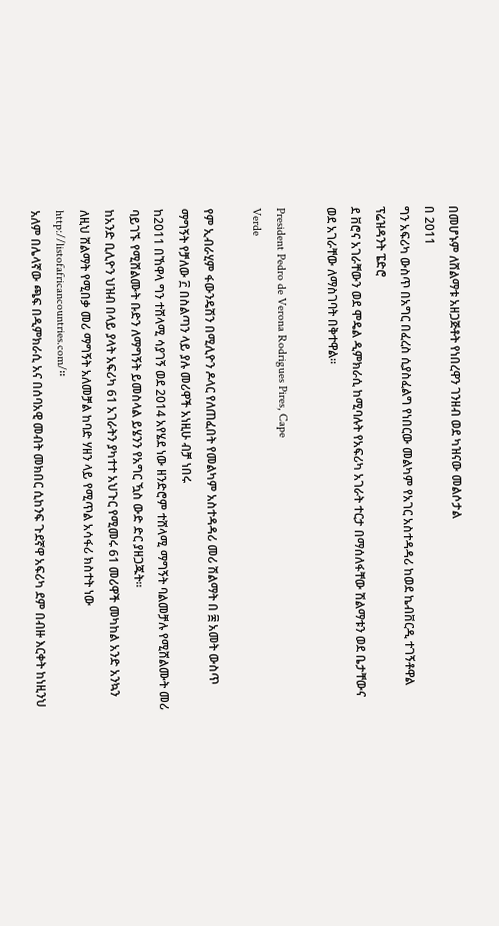በመሆኑም ለሸልማቱ አዘጋጅቶት የነበረዋን ገንዘብ ወደ ካዝናው መልሶታል
በ 2011
ግን አፍሪካ ውስጥ በአግር በፈረስ ሲያስፈልግ የነበርው መልካም የአገር አስተዳዳሪ ከወደ ኬብቨርዲ ተገኝቶዋል ፕሬዝዳንት ፔድሮ
ደ ቨሮና አገራቸውን ወደ ሞዴል ዲምክራሲ ከሚባሉት የአፍሪካ አገራት ተርታ በማሰለፋቸው ሽልማቱን ወደ ቤታቸውና ወደ አገራቸው ለማስገባት በቅተዋል።

President Pedro de Verona Rodrigues Pires, Cape
Verde

የም ኢብራሂም ፋውንዴሽን በሚሊዮን ዶላር የለጠፈበት የመልካም አስተዳዳሪ መሪ ሽልማት በ ፰ አመት ውስጥ ማግኝት የቻለው ፫ በስልጣን ላይ ያሉ መሪዋች አነዚሁ ብቻ ነበሩ
ከ2011 በኸዋላ ግን ተሸላሚ ሳያገኝ ወደ 2014 አየሄደ ነው ዘንድሮም ተሸላሚ ማግኝት ባልመቻሉ የሚሸልሙት መሪ ባይገኙ የሚሸልሙት ቡድን ለማግኝት ይመስላል ይሄንን የአግር ዃስ ውድ ድር ያዘጋጁት።
ከአንድ ቢሊዮን ህዝብ በላይ ያላት አፍሪካ 61 አገራትን ያካተተ አህጉር የሚመሩ 61 መሪዋች መካከል አንድ አንኳን ለዚህ ሸልማት የሚበቃ መሪ ማግኝት አለመቻል ከባድ ሃዘን ላይ የሚጥል አሳፋሪ ክስተት ነው http://listofafricancountries.com/።
አለም በሌላኛው ጫፍ በዲምክራሲ አና በሰባአዊ መብት መክበር ሲከንፍ ጉደኛዋ አፍሪካ ደም በብዙ እርቀት ከነዚንህ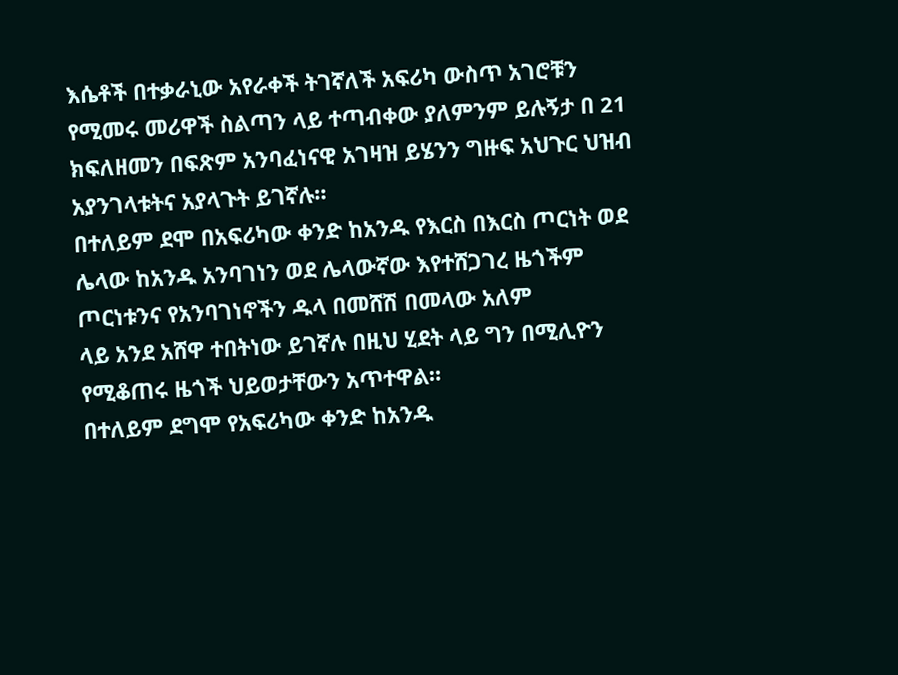እሴቶች በተቃራኒው አየራቀች ትገኛለች አፍሪካ ውስጥ አገሮቹን የሚመሩ መሪዋች ስልጣን ላይ ተጣብቀው ያለምንም ይሉኝታ በ 21 ክፍለዘመን በፍጽም አንባፈነናዊ አገዛዝ ይሄንን ግዙፍ አህጉር ህዝብ አያንገላቱትና አያላጉት ይገኛሉ።
በተለይም ደሞ በአፍሪካው ቀንድ ከአንዱ የእርስ በእርስ ጦርነት ወደ ሌላው ከአንዱ አንባገነን ወደ ሌላውኛው እየተሸጋገረ ዜጎችም ጦርነቱንና የአንባገነኖችን ዱላ በመሸሽ በመላው አለም
ላይ አንደ አሸዋ ተበትነው ይገኛሉ በዚህ ሂደት ላይ ግን በሚሊዮን የሚቆጠሩ ዜጎች ህይወታቸውን አጥተዋል።
በተለይም ደግሞ የአፍሪካው ቀንድ ከአንዱ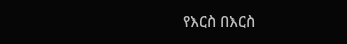የእርስ በእርስ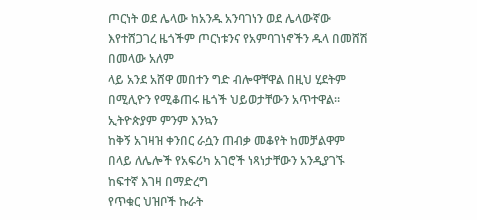ጦርነት ወደ ሌላው ከአንዱ አንባገነን ወደ ሌላውኛው እየተሸጋገረ ዜጎችም ጦርነቱንና የአምባገነኖችን ዱላ በመሸሽ በመላው አለም
ላይ አንደ አሸዋ መበተን ግድ ብሎዋቸዋል በዚህ ሂደትም በሚሊዮን የሚቆጠሩ ዜጎች ህይወታቸውን አጥተዋል። ኢትዮጵያም ምንም እንኳን
ከቅኝ አገዛዝ ቀንበር ራሷን ጠብቃ መቆየት ከመቻልዋም በላይ ለሌሎች የአፍሪካ አገሮች ነጻነታቸውን አንዲያገኙ ከፍተኛ እገዛ በማድረግ
የጥቁር ህዝቦች ኩራት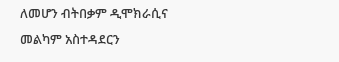ለመሆን ብትበቃም ዲሞክራሲና መልካም አስተዳደርን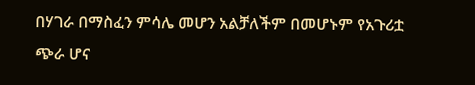በሃገራ በማስፈን ምሳሌ መሆን አልቻለችም በመሆኑም የአጉሪቷ
ጭራ ሆና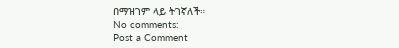በማዝገም ላይ ትገኛለች።
No comments:
Post a Comment